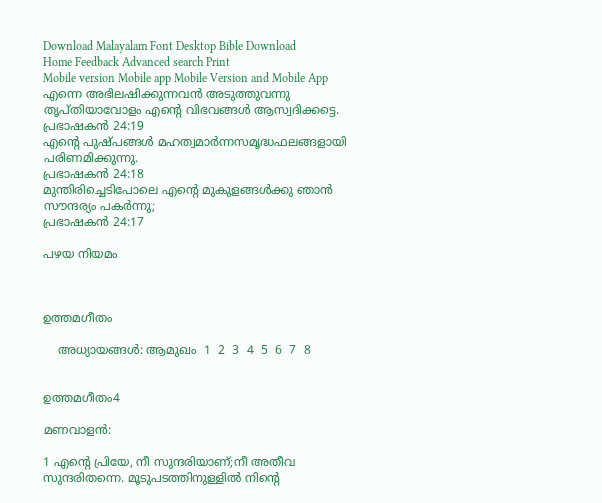Download Malayalam Font Desktop Bible Download
Home Feedback Advanced search Print
Mobile version Mobile app Mobile Version and Mobile App
എന്നെ അഭിലഷിക്കുന്നവന്‍ അടുത്തുവന്നു തൃപ്തിയാവോളം എന്‍റെ വിഭവങ്ങള്‍ ആസ്വദിക്കട്ടെ.
പ്രഭാഷകന്‍ 24:19
എന്‍റെ പുഷ്പങ്ങള്‍ മഹത്വമാര്‍ന്നസമൃദ്ധഫലങ്ങളായി പരിണമിക്കുന്നു.
പ്രഭാഷകന്‍ 24:18
മുന്തിരിച്ചെടിപോലെ എന്‍റെ മുകുളങ്ങള്‍ക്കു ഞാന്‍ സൗന്ദര്യം പകര്‍ന്നു;
പ്രഭാഷകന്‍ 24:17

പഴയ നിയമം



ഉത്തമഗീതം

    അധ്യായങ്ങള്‍: ആമുഖം  1  2  3  4  5  6  7  8


ഉത്തമഗീതം4

മണവാളന്‍:

1 എന്‍റെ പ്രിയേ, നീ സുന്ദരിയാണ്;നീ അതീവ സുന്ദരിതന്നെ. മൂടുപടത്തിനുള്ളില്‍ നിന്‍റെ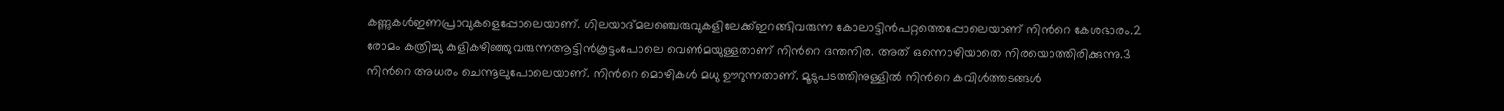കണ്ണുകള്‍ഇണപ്രാവുകളെപ്പോലെയാണ്. ഗിലയാദ്മലഞ്ചെരുവുകളിലേക്ക്ഇറങ്ങിവരുന്ന കോലാട്ടിന്‍പറ്റത്തെപ്പോലെയാണ് നിന്‍റെ കേശഭാരം.2 രോമം കത്രിച്ചു കുളികഴിഞ്ഞുവരുന്നആട്ടിന്‍കൂട്ടംപോലെ വെണ്‍മയുള്ളതാണ് നിന്‍റെ ദന്തനിര. അത് ഒന്നൊഴിയാതെ നിരയൊത്തിരിക്കുന്നു.3 നിന്‍റെ അധരം ചെന്നൂലുപോലെയാണ്. നിന്‍റെ മൊഴികള്‍ മധു ഊറുന്നതാണ്. മൂടുപടത്തിനുള്ളില്‍ നിന്‍റെ കവിള്‍ത്തടങ്ങള്‍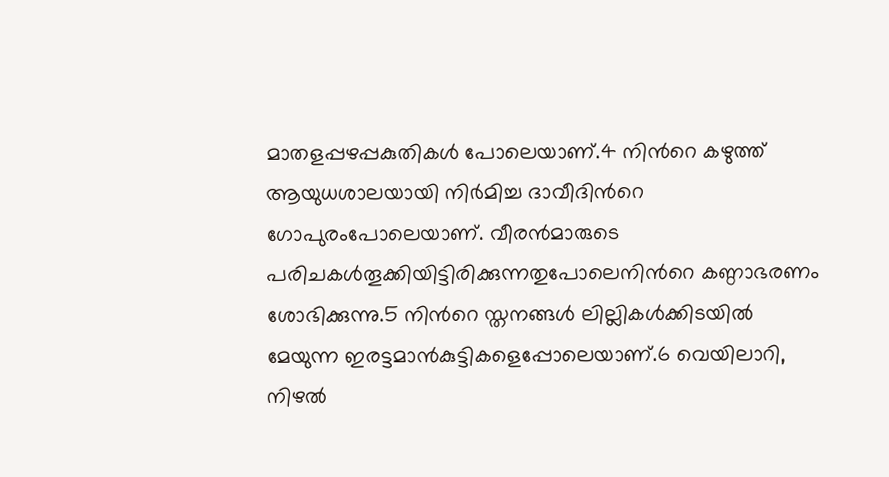മാതളപ്പഴപ്പകുതികള്‍ പോലെയാണ്.4 നിന്‍റെ കഴുത്ത് ആയുധശാലയായി നിര്‍മിച്ച ദാവീദിന്‍റെ ഗോപുരംപോലെയാണ്. വീരന്‍മാരുടെ പരിചകള്‍തൂക്കിയിട്ടിരിക്കുന്നതുപോലെനിന്‍റെ കണ്ഠാഭരണം ശോഭിക്കുന്നു.5 നിന്‍റെ സ്തനങ്ങള്‍ ലില്ലികള്‍ക്കിടയില്‍ മേയുന്ന ഇരട്ടമാന്‍കുട്ടികളെപ്പോലെയാണ്.6 വെയിലാറി, നിഴല്‍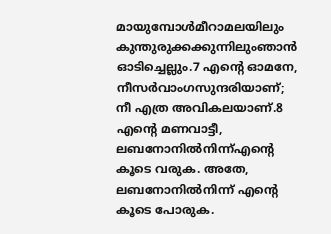മായുമ്പോള്‍മീറാമലയിലും കുന്തുരുക്കക്കുന്നിലുംഞാന്‍ ഓടിച്ചെല്ലും.7 എന്‍റെ ഓമനേ, നീസര്‍വാംഗസുന്ദരിയാണ്; നീ എത്ര അവികലയാണ്.8 എന്‍റെ മണവാട്ടീ, ലബനോനില്‍നിന്ന്എന്‍റെ കൂടെ വരുക. അതേ, ലബനോനില്‍നിന്ന് എന്‍റെ കൂടെ പോരുക.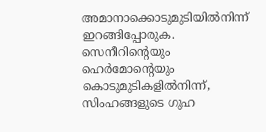അമാനാക്കൊടുമുടിയില്‍നിന്ന് ഇറങ്ങിപ്പോരുക. സെനീറിന്‍റെയും ഹെര്‍മോന്‍റെയും കൊടുമുടികളില്‍നിന്ന്, സിംഹങ്ങളുടെ ഗുഹ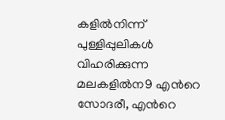കളില്‍നിന്ന് പുള്ളിപ്പുലികള്‍ വിഹരിക്കുന്ന മലകളില്‍ന9 എന്‍റെ സോദരീ, എന്‍റെ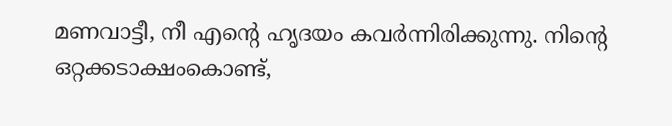മണവാട്ടീ, നീ എന്‍റെ ഹൃദയം കവര്‍ന്നിരിക്കുന്നു. നിന്‍റെ ഒറ്റക്കടാക്ഷംകൊണ്ട്,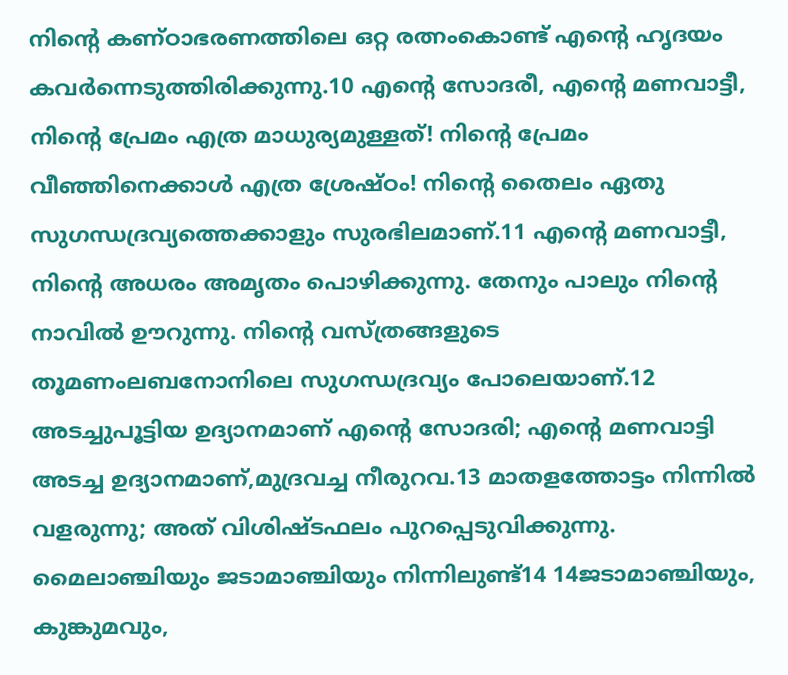നിന്‍റെ കണ്ഠാഭരണത്തിലെ ഒറ്റ രത്നംകൊണ്ട് എന്‍റെ ഹൃദയം കവര്‍ന്നെടുത്തിരിക്കുന്നു.10 എന്‍റെ സോദരീ, എന്‍റെ മണവാട്ടീ, നിന്‍റെ പ്രേമം എത്ര മാധുര്യമുള്ളത്! നിന്‍റെ പ്രേമം വീഞ്ഞിനെക്കാള്‍ എത്ര ശ്രേഷ്ഠം! നിന്‍റെ തൈലം ഏതു സുഗന്ധദ്രവ്യത്തെക്കാളും സുരഭിലമാണ്.11 എന്‍റെ മണവാട്ടീ, നിന്‍റെ അധരം അമൃതം പൊഴിക്കുന്നു. തേനും പാലും നിന്‍റെ നാവില്‍ ഊറുന്നു. നിന്‍റെ വസ്ത്രങ്ങളുടെ തൂമണംലബനോനിലെ സുഗന്ധദ്രവ്യം പോലെയാണ്.12 അടച്ചുപൂട്ടിയ ഉദ്യാനമാണ് എന്‍റെ സോദരി; എന്‍റെ മണവാട്ടി അടച്ച ഉദ്യാനമാണ്,മുദ്രവച്ച നീരുറവ.13 മാതളത്തോട്ടം നിന്നില്‍ വളരുന്നു; അത് വിശിഷ്ടഫലം പുറപ്പെടുവിക്കുന്നു. മൈലാഞ്ചിയും ജടാമാഞ്ചിയും നിന്നിലുണ്ട്14 14ജടാമാഞ്ചിയും, കുങ്കുമവും,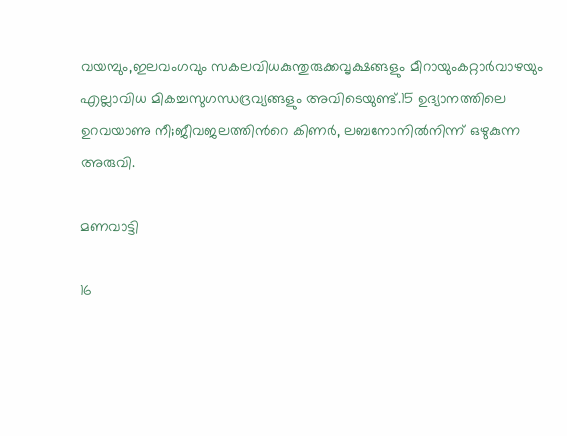വയമ്പും,ഇലവംഗവും സകലവിധകുന്തുരുക്കവൃക്ഷങ്ങളും മീറായുംകറ്റാര്‍വാഴയും എല്ലാവിധ മികച്ചസുഗന്ധദ്രവ്യങ്ങളും അവിടെയുണ്ട്.15 ഉദ്യാനത്തിലെ ഉറവയാണു നീ;ജീവജലത്തിന്‍റെ കിണര്‍, ലബനോനില്‍നിന്ന് ഒഴുകുന്ന അരുവി.

മണവാട്ടി

16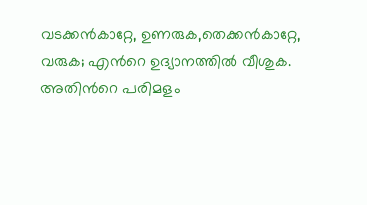വടക്കന്‍കാറ്റേ, ഉണരുക,തെക്കന്‍കാറ്റേ, വരുക; എന്‍റെ ഉദ്യാനത്തില്‍ വീശുക. അതിന്‍റെ പരിമളം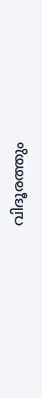വിദൂരത്തും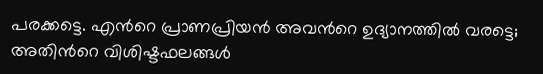പരക്കട്ടെ. എന്‍റെ പ്രാണപ്രിയന്‍ അവന്‍റെ ഉദ്യാനത്തില്‍ വരട്ടെ; അതിന്‍റെ വിശിഷ്ടഫലങ്ങള്‍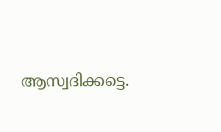ആസ്വദിക്കട്ടെ.